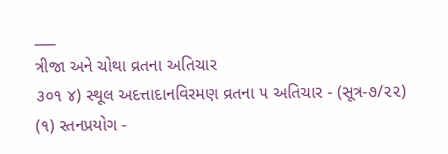___
ત્રીજા અને ચોથા વ્રતના અતિચાર
૩૦૧ ૪) સ્થૂલ અદત્તાદાનવિરમણ વ્રતના ૫ અતિચાર - (સૂત્ર-૭/૨૨)
(૧) સ્તનપ્રયોગ -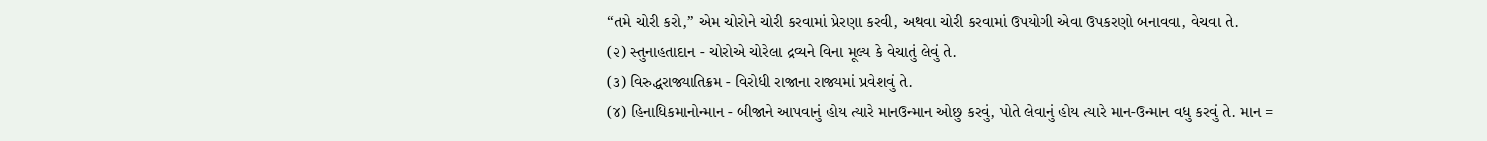“તમે ચોરી કરો,” એમ ચોરોને ચોરી કરવામાં પ્રેરણા કરવી, અથવા ચોરી કરવામાં ઉપયોગી એવા ઉપકરણો બનાવવા, વેચવા તે.
(૨) સ્તુનાહતાદાન - ચોરોએ ચોરેલા દ્રવ્યને વિના મૂલ્ય કે વેચાતું લેવું તે.
(૩) વિરુદ્ધરાજ્યાતિક્રમ - વિરોધી રાજાના રાજ્યમાં પ્રવેશવું તે.
(૪) હિનાધિકમાનોન્માન - બીજાને આપવાનું હોય ત્યારે માનઉન્માન ઓછુ કરવું, પોતે લેવાનું હોય ત્યારે માન-ઉન્માન વધુ કરવું તે. માન =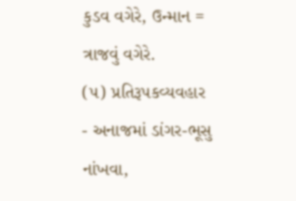કુડવ વગેરે, ઉન્માન = ત્રાજવું વગેરે.
(૫) પ્રતિરૂપકવ્યવહાર - અનાજમાં ડાંગર-ભૂસુ નાંખવા,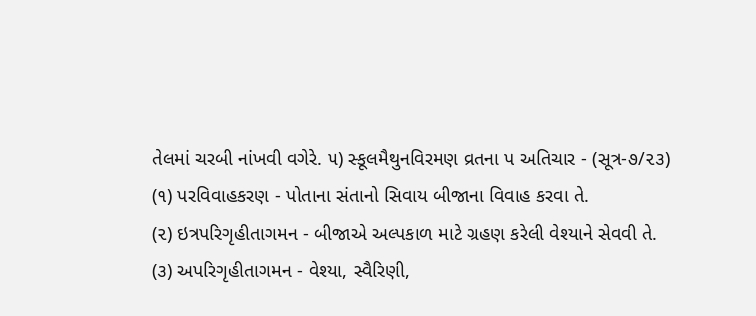તેલમાં ચરબી નાંખવી વગેરે. ૫) સ્કૂલમૈથુનવિરમણ વ્રતના પ અતિચાર - (સૂત્ર-૭/૨૩)
(૧) પરવિવાહકરણ - પોતાના સંતાનો સિવાય બીજાના વિવાહ કરવા તે.
(૨) ઇત્રપરિગૃહીતાગમન - બીજાએ અલ્પકાળ માટે ગ્રહણ કરેલી વેશ્યાને સેવવી તે.
(૩) અપરિગૃહીતાગમન - વેશ્યા, સ્વૈરિણી,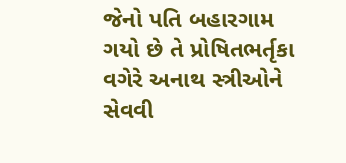જેનો પતિ બહારગામ ગયો છે તે પ્રોષિતભર્તૃકા વગેરે અનાથ સ્ત્રીઓને સેવવી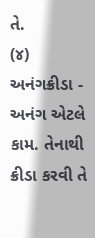તે.
(૪) અનંગક્રીડા - અનંગ એટલે કામ. તેનાથી ક્રીડા કરવી તે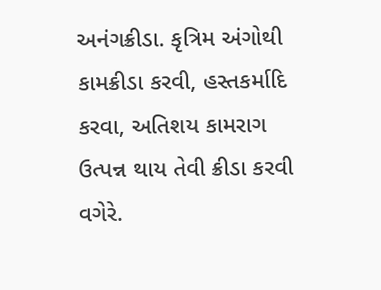અનંગક્રીડા. કૃત્રિમ અંગોથી કામક્રીડા કરવી, હસ્તકર્માદિ કરવા, અતિશય કામરાગ ઉત્પન્ન થાય તેવી ક્રીડા કરવી વગેરે.